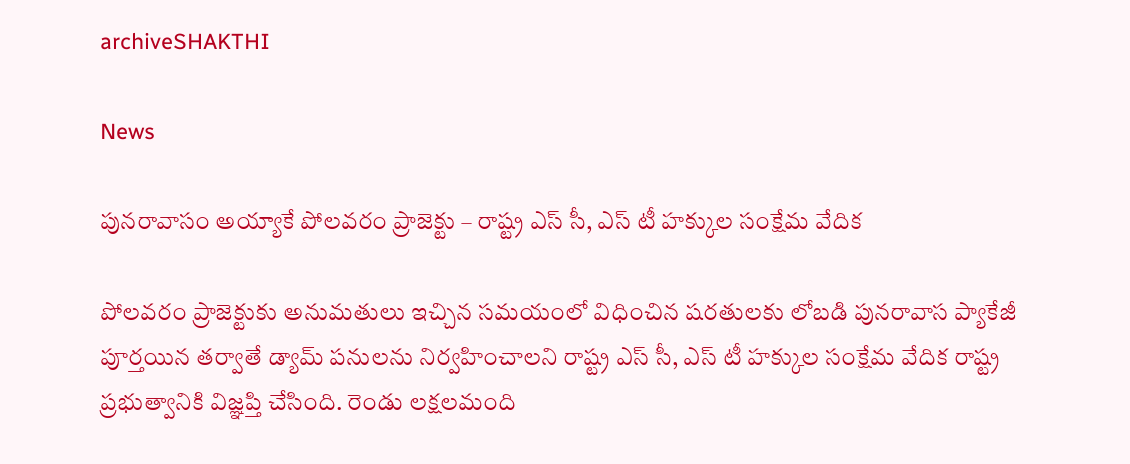archiveSHAKTHI

News

పునరావాసం అయ్యాకే పోలవరం ప్రాజెక్టు – రాష్ట్ర ఎస్ సీ, ఎస్ టీ హక్కుల సంక్షేమ వేదిక

పోలవరం ప్రాజెక్టుకు అనుమతులు ఇచ్చిన సమయంలో విధించిన షరతులకు లోబడి పునరావాస ప్యాకేజీ పూర్తయిన తర్వాతే డ్యామ్ పనులను నిర్వహించాలని రాష్ట్ర ఎస్ సీ, ఎస్ టీ హక్కుల సంక్షేమ వేదిక రాష్ట్ర ప్రభుత్వానికి విజ్ఞప్తి చేసింది. రెండు లక్షలమంది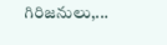గిరిజనులు,...